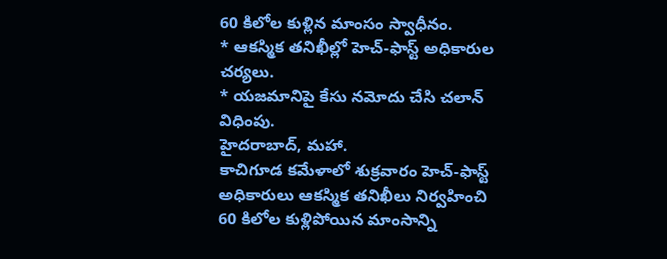60 కిలోల కుళ్లిన మాంసం స్వాధీనం.
* ఆకస్మిక తనిఖీల్లో హెచ్-ఫాస్ట్ అధికారుల చర్యలు.
* యజమానిపై కేసు నమోదు చేసి చలాన్ విధింపు.
హైదరాబాద్, మహా.
కాచిగూడ కమేళాలో శుక్రవారం హెచ్-ఫాస్ట్ అధికారులు ఆకస్మిక తనిఖీలు నిర్వహించి 60 కిలోల కుళ్లిపోయిన మాంసాన్ని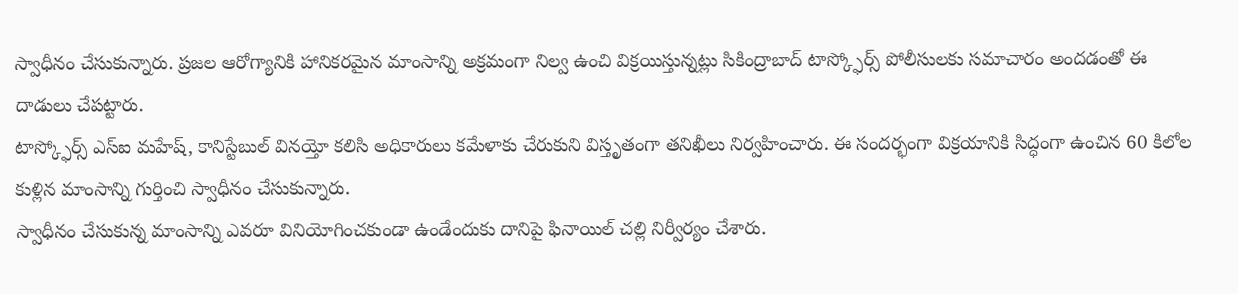స్వాధీనం చేసుకున్నారు. ప్రజల ఆరోగ్యానికి హానికరమైన మాంసాన్ని అక్రమంగా నిల్వ ఉంచి విక్రయిస్తున్నట్లు సికింద్రాబాద్ టాస్క్ఫోర్స్ పోలీసులకు సమాచారం అందడంతో ఈ దాడులు చేపట్టారు.
టాస్క్ఫోర్స్ ఎస్ఐ మహేష్, కానిస్టేబుల్ వినయ్తో కలిసి అధికారులు కమేళాకు చేరుకుని విస్తృతంగా తనిఖీలు నిర్వహించారు. ఈ సందర్భంగా విక్రయానికి సిద్ధంగా ఉంచిన 60 కిలోల కుళ్లిన మాంసాన్ని గుర్తించి స్వాధీనం చేసుకున్నారు.
స్వాధీనం చేసుకున్న మాంసాన్ని ఎవరూ వినియోగించకుండా ఉండేందుకు దానిపై ఫినాయిల్ చల్లి నిర్వీర్యం చేశారు.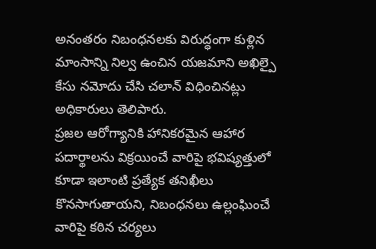అనంతరం నిబంధనలకు విరుద్ధంగా కుళ్లిన మాంసాన్ని నిల్వ ఉంచిన యజమాని అఖిల్పై కేసు నమోదు చేసి చలాన్ విధించినట్లు అధికారులు తెలిపారు.
ప్రజల ఆరోగ్యానికి హానికరమైన ఆహార పదార్థాలను విక్రయించే వారిపై భవిష్యత్తులో కూడా ఇలాంటి ప్రత్యేక తనిఖీలు కొనసాగుతాయని, నిబంధనలు ఉల్లంఘించే వారిపై కఠిన చర్యలు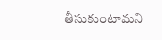తీసుకుంటామని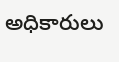అధికారులు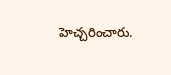హెచ్చరించారు.